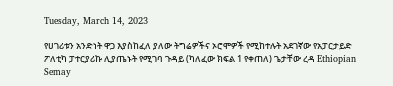Tuesday, March 14, 2023

የሀገሪቱን አንድነት ዋጋ እያስከፈለ ያለው ትግሬዎችና ኦሮሞዎች የሚከተሉት አደገኛው የአፓርታይድ ፖለቲካ ፓተርያሪኩ ሊያጤኑት የሚገባ ጉዳይ (ካለፈው ክፍል 1 የቀጠለ) ጌታቸው ረዳ Ethiopian Semay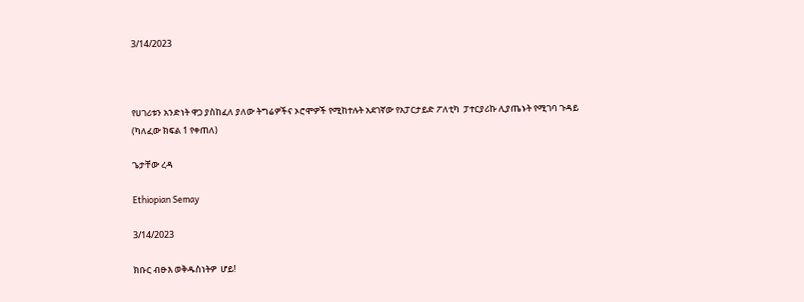3/14/2023



የሀገሪቱን አንድነት ዋጋ ያስከፈለ ያለው ትግሬዎችና ኦሮሞዎች የሚከተሉት አደገኛው የአፓርታይድ ፖለቲካ  ፓተርያሪኩ ሊያጤኑት የሚገባ ጉዳይ (ካለፈው ክፍል 1 የቀጠለ)

ጌታቸው ረዳ

Ethiopian Semay

3/14/2023

ክቡር ብፁእ ወቅዱስነትዎ  ሆይ!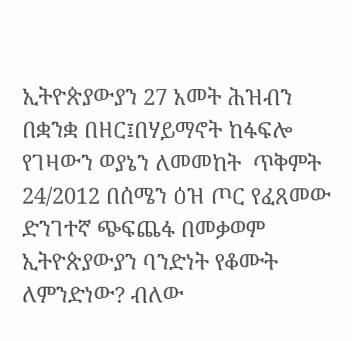ኢትዮጵያውያን 27 አመት ሕዝብን በቋንቋ በዘር፤በሃይማኖት ከፋፍሎ የገዛውን ወያኔን ለመመከት  ጥቅምት 24/2012 በሰሜን ዕዝ ጦር የፈጸመው  ድንገተኛ ጭፍጨፋ በመቃወም ኢትዮጵያውያን ባንድነት የቆሙት ለምንድነው? ብለው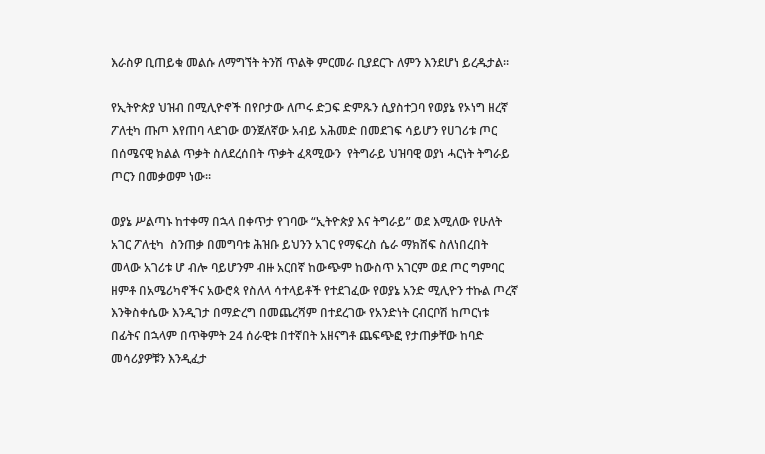እራስዎ ቢጠይቁ መልሱ ለማግኘት ትንሽ ጥልቅ ምርመራ ቢያደርጉ ለምን እንደሆነ ይረዱታል።

የኢትዮጵያ ህዝብ በሚሊዮኖች በየቦታው ለጦሩ ድጋፍ ድምጹን ሲያስተጋባ የወያኔ የኦነግ ዘረኛ ፖለቲካ ጡጦ እየጠባ ላደገው ወንጀለኛው አብይ አሕመድ በመደገፍ ሳይሆን የሀገሪቱ ጦር በሰሜናዊ ክልል ጥቃት ስለደረሰበት ጥቃት ፈጻሚውን  የትግራይ ህዝባዊ ወያነ ሓርነት ትግራይ ጦርን በመቃወም ነው።

ወያኔ ሥልጣኑ ከተቀማ በኋላ በቀጥታ የገባው “ኢትዮጵያ እና ትግራይ” ወደ እሚለው የሁለት አገር ፖለቲካ  ስንጠቃ በመግባቱ ሕዝቡ ይህንን አገር የማፍረስ ሴራ ማክሸፍ ስለነበረበት መላው አገሪቱ ሆ ብሎ ባይሆንም ብዙ አርበኛ ከውጭም ከውስጥ አገርም ወደ ጦር ግምባር ዘምቶ በአሜሪካኖችና አውሮጳ የስለላ ሳተላይቶች የተደገፈው የወያኔ አንድ ሚሊዮን ተኩል ጦረኛ እንቅስቀሴው እንዲገታ በማድረግ በመጨረሻም በተደረገው የአንድነት ርብርቦሽ ከጦርነቱ በፊትና በኋላም በጥቅምት 24 ሰራዊቱ በተኛበት አዘናግቶ ጨፍጭፎ የታጠቃቸው ከባድ መሳሪያዎቹን እንዲፈታ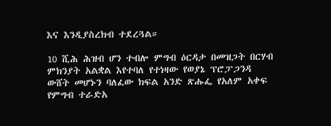እና እንዲያስረክብ ተደረጓል።

10 ሺሕ ሕዝብ ሆን ተብሎ ምግብ ዕርዳታ በመዝጋት በርሃብ ምክንያት አልቋል እየተባለ የተነዛው የወያኔ ፕሮፓጋንዳ ውሸት መሆኑን ባለፈው ክፍል አንድ ጽሑፌ የአለም አቀፍ የምግብ ተራድአ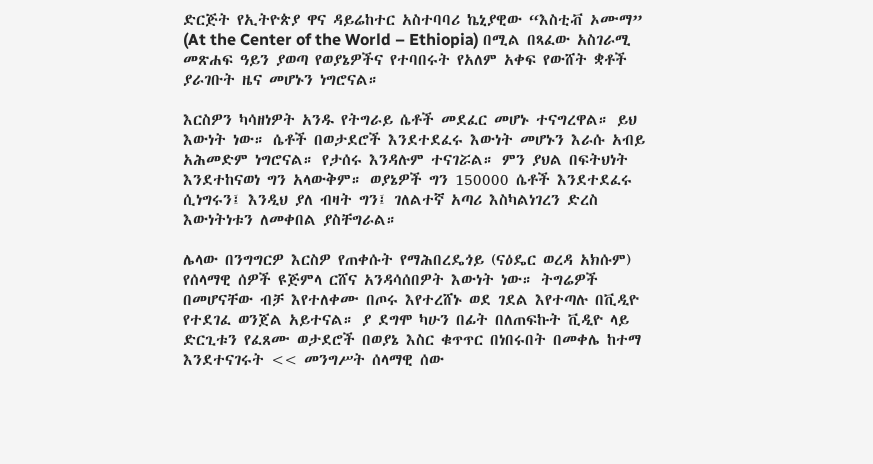ድርጅት የኢትዮጵያ ዋና ዳይሬከተር አስተባባሪ ኬኒያዊው “እስቲቭ ኦሙማ” (At the Center of the World – Ethiopia) በሚል በጻፈው አስገራሚ መጽሐፍ ዓይን ያወጣ የወያኔዎችና የተባበሩት የአለም አቀፍ የውሸት ቋቶች ያራገቡት ዜና መሆኑን ነግሮናል።

እርስዎን ካሳዘነዎት አንዱ የትግራይ ሴቶች መደፈር መሆኑ ተናግረዋል። ይህ እውነት ነው። ሴቶች በወታደሮች እንደተደፈሩ እውነት መሆኑን እራሱ አብይ አሕመድም ነግሮናል። የታሰሩ እንዳሉም ተናገሯል። ምን ያህል በፍትህነት እንደተከናወነ ግን አላውቅም። ወያኔዎች ግን 150000 ሴቶች እንደተደፈሩ ሲነግሩን፤ እንዲህ ያለ ብዛት ግን፤ ገለልተኛ አጣሪ እስካልነገረን ድረስ እውነትነቱን ለመቀበል ያስቸግራል።

ሌላው በንግግርዎ እርስዎ የጠቀሱት የማሕበረዴጎይ (ናዕዴር ወረዳ አክሱም) የሰላማዊ ሰዎች ዩጅምላ ርሸና አንዳሳሰበዎት እውነት ነው። ትግሬዎች በመሆናቸው ብቻ እየተለቀሙ በጦሩ እየተረሸኑ ወደ ገደል እየተጣሉ በቪዲዮ የተደገፈ ወንጀል አይተናል። ያ ደግሞ ካሁን በፊት በለጠፍኩት ቪዲዮ ላይ ድርጊቱን የፈጸሙ ወታደሮች በወያኔ እስር ቁጥጥር በነበሩበት በመቀሌ ከተማ እንደተናገሩት << መንግሥት ሰላማዊ ሰው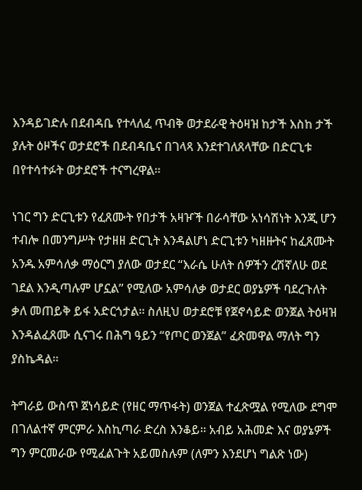እንዳይገድሉ በደብዳቤ የተላለፈ ጥብቅ ወታደራዊ ትዕዛዝ ከታች እስከ ታች ያሉት ዕዞችና ወታደሮች በደብዳቤና በገላጻ እንደተገለጸላቸው በድርጊቱ በየተሳተፉት ወታደሮች ተናግረዋል።

ነገር ግን ድርጊቱን የፈጸሙት የበታች አዛዦች በራሳቸው አነሳሽነት እንጂ ሆን ተብሎ በመንግሥት የታዘዘ ድርጊት እንዳልሆነ ድርጊቱን ካዘዙትና ከፈጸሙት አንዱ አምሳለቃ ማዕርግ ያለው ወታደር “እራሴ ሁለት ሰዎችን ረሽኛለሁ ወደ ገደል እንዲጣሉም ሆኗል” የሚለው አምሳለቃ ወታደር ወያኔዎች ባደረጉለት ቃለ መጠይቅ ይፋ አድርጎታል። ስለዚህ ወታደሮቹ የጀኖሳይድ ወንጀል ትዕዛዝ እንዳልፈጸሙ ሲናገሩ በሕግ ዓይን “የጦር ወንጀል” ፈጽመዋል ማለት ግን ያስኬዳል።

ትግራይ ውስጥ ጀነሳይድ (የዘር ማጥፋት) ወንጀል ተፈጽሟል የሚለው ደግሞ በገለልተኛ ምርምራ እስኪጣራ ድረስ እንቆይ። አብይ አሕመድ እና ወያኔዎች ግን ምርመራው የሚፈልጉት አይመስሉም (ለምን እንደሆነ ግልጽ ነው)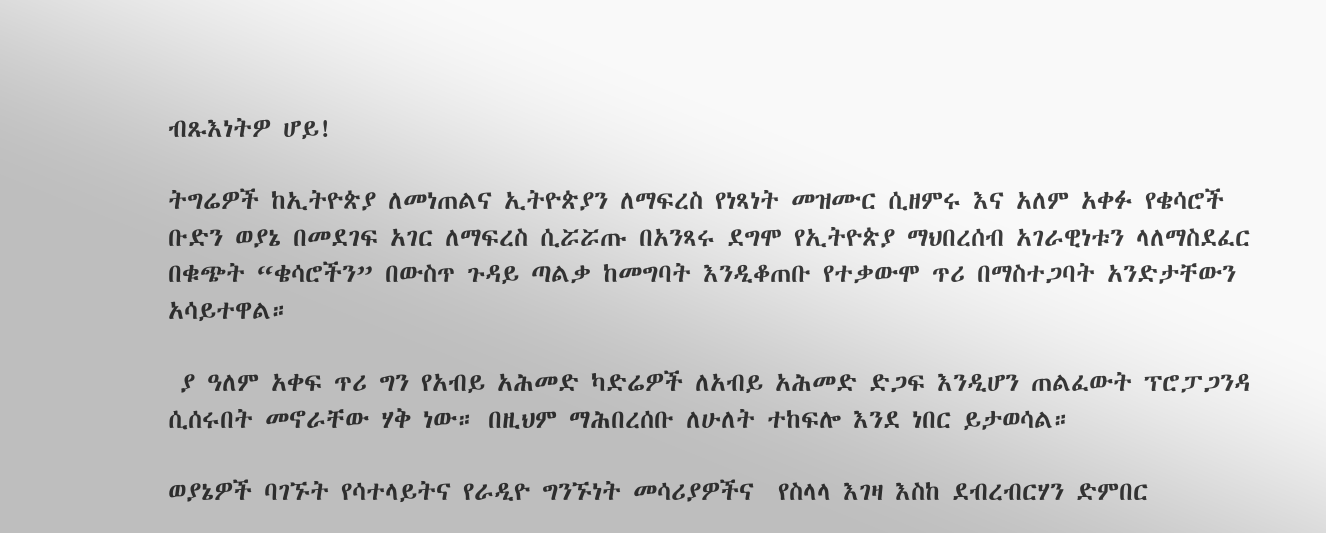ብጹእነትዎ ሆይ!

ትግሬዎች ከኢትዮጵያ ለመነጠልና ኢትዮጵያን ለማፍረስ የነጻነት መዝሙር ሲዘምሩ እና አለም አቀፉ የቄሳሮች ቡድን ወያኔ በመደገፍ አገር ለማፍረስ ሲሯሯጡ በአንጻሩ ደግሞ የኢትዮጵያ ማህበረሰብ አገራዊነቱን ላለማስደፈር በቁጭት “ቄሳሮችን” በውስጥ ጉዳይ ጣልቃ ከመግባት እንዲቆጠቡ የተቃውሞ ጥሪ በማስተጋባት አንድታቸውን አሳይተዋል።

 ያ ዓለም አቀፍ ጥሪ ግን የአብይ አሕመድ ካድሬዎች ለአብይ አሕመድ ድጋፍ እንዲሆን ጠልፈውት ፕሮፓጋንዳ ሲሰሩበት መኖራቸው ሃቅ ነው። በዚህም ማሕበረሰቡ ለሁለት ተከፍሎ እንደ ነበር ይታወሳል።

ወያኔዎች ባገኙት የሳተላይትና የራዲዮ ግንኙነት መሳሪያዎችና  የስላላ እገዛ እስከ ደብረብርሃን ድምበር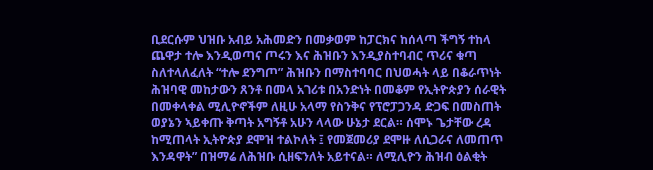ቢደርሱም ህዝቡ አብይ አሕመድን በመቃወም ከፓርክና ከሰላጣ ችግኝ ተከላ ጨዋታ ተሎ እንዲወጣና ጦሩን እና ሕዝቡን እንዲያስተባብር ጥሪና ቁጣ ስለተላለፈለት “ተሎ ደንግጦ” ሕዝቡን በማስተባባር በህወሓት ላይ በቆራጥነት ሕዝባዊ መከታውን ጸንቶ በመላ አገሪቱ በአንድነት በመቆም የኢትዮጵያን ሰራዊት በመቀላቀል ሚሊዮኖችም ለዚሁ አላማ የስንቅና የፕሮፓጋንዳ ድጋፍ በመስጠት ወያኔን ኣይቀጡ ቅጣት አግኝቶ አሁን ላላው ሁኔታ ደርል። ሰሞኑ ጌታቸው ረዳ ከሚጠላት ኢትዮጵያ ደሞዝ ተልኮለት ፤ የመጀመሪያ ደሞዙ ለሲጋራና ለመጠጥ እንዳዋት” በዝማሬ ለሕዝቡ ሲዘፍንለት አይተናል። ለሚሊዮን ሕዝብ ዕልቂት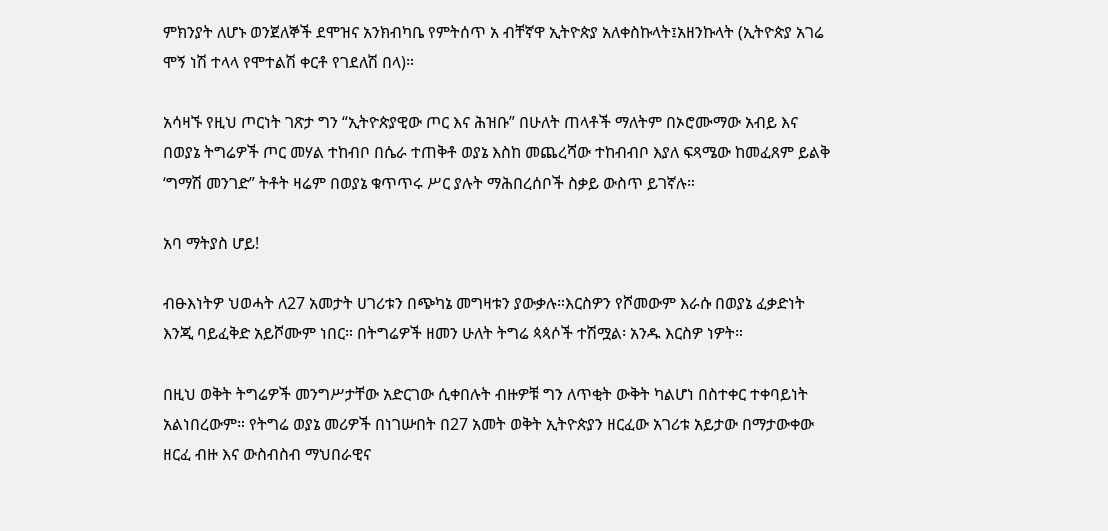ምክንያት ለሆኑ ወንጀለኞች ደሞዝና አንክብካቤ የምትሰጥ አ ብቸኛዋ ኢትዮጵያ አለቀስኩላት፤አዘንኩላት (ኢትዮጵያ አገሬ  ሞኝ ነሽ ተላላ የሞተልሽ ቀርቶ የገደለሽ በላ)።

አሳዛኙ የዚህ ጦርነት ገጽታ ግን “ኢትዮጵያዊው ጦር እና ሕዝቡ” በሁለት ጠላቶች ማለትም በኦሮሙማው አብይ እና በወያኔ ትግሬዎች ጦር መሃል ተከብቦ በሴራ ተጠቅቶ ወያኔ እስከ መጨረሻው ተከብብቦ እያለ ፍጻሜው ከመፈጸም ይልቅ ‘ግማሽ መንገድ” ትቶት ዛሬም በወያኔ ቁጥጥሩ ሥር ያሉት ማሕበረሰቦች ስቃይ ውስጥ ይገኛሉ።

አባ ማትያስ ሆይ!

ብፁእነትዎ ህወሓት ለ27 አመታት ሀገሪቱን በጭካኔ መግዛቱን ያውቃሉ።እርስዎን የሾመውም እራሱ በወያኔ ፈቃድነት እንጂ ባይፈቅድ አይሾሙም ነበር። በትግሬዎች ዘመን ሁለት ትግሬ ጳጳሶች ተሽሟል፡ አንዱ እርስዎ ነዎት።

በዚህ ወቅት ትግሬዎች መንግሥታቸው አድርገው ሲቀበሉት ብዙዎቹ ግን ለጥቂት ውቅት ካልሆነ በስተቀር ተቀባይነት አልነበረውም። የትግሬ ወያኔ መሪዎች በነገሡበት በ27 አመት ወቅት ኢትዮጵያን ዘርፈው አገሪቱ አይታው በማታውቀው ዘርፈ ብዙ እና ውስብስብ ማህበራዊና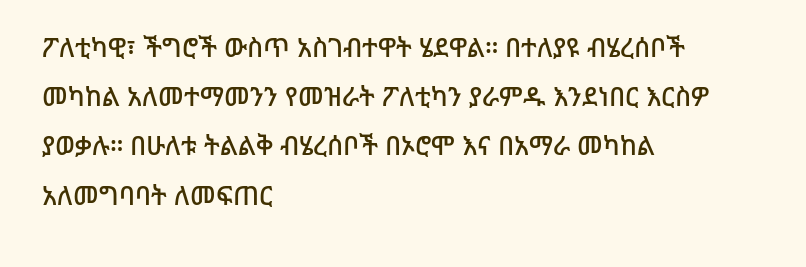ፖለቲካዊ፣ ችግሮች ውስጥ አስገብተዋት ሄደዋል። በተለያዩ ብሄረሰቦች መካከል አለመተማመንን የመዝራት ፖለቲካን ያራምዱ እንደነበር እርስዎ ያወቃሉ። በሁለቱ ትልልቅ ብሄረሰቦች በኦሮሞ እና በአማራ መካከል አለመግባባት ለመፍጠር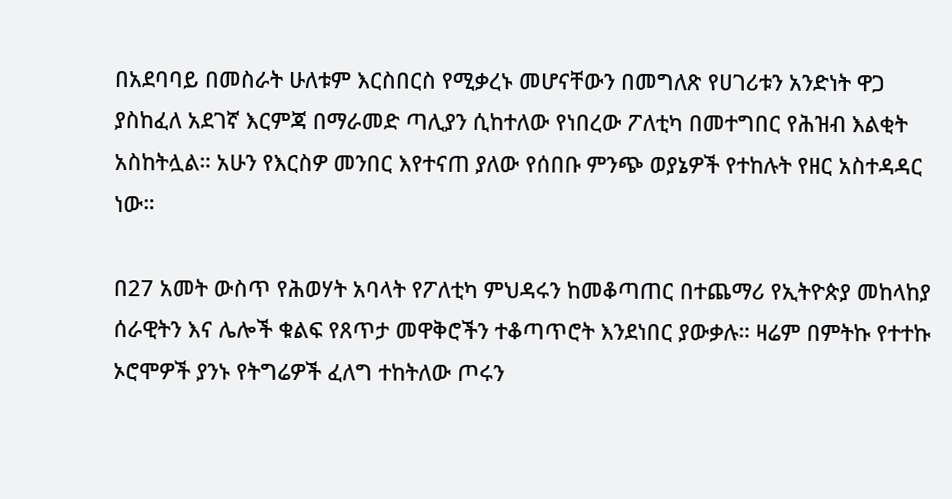በአደባባይ በመስራት ሁለቱም እርስበርስ የሚቃረኑ መሆናቸውን በመግለጽ የሀገሪቱን አንድነት ዋጋ ያስከፈለ አደገኛ እርምጃ በማራመድ ጣሊያን ሲከተለው የነበረው ፖለቲካ በመተግበር የሕዝብ እልቂት አስከትሏል። አሁን የእርስዎ መንበር እየተናጠ ያለው የሰበቡ ምንጭ ወያኔዎች የተከሉት የዘር አስተዳዳር ነው።

በ27 አመት ውስጥ የሕወሃት አባላት የፖለቲካ ምህዳሩን ከመቆጣጠር በተጨማሪ የኢትዮጵያ መከላከያ ሰራዊትን እና ሌሎች ቁልፍ የጸጥታ መዋቅሮችን ተቆጣጥሮት እንደነበር ያውቃሉ። ዛሬም በምትኩ የተተኩ ኦሮሞዎች ያንኑ የትግሬዎች ፈለግ ተከትለው ጦሩን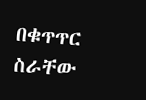በቁጥጥር ስራቸው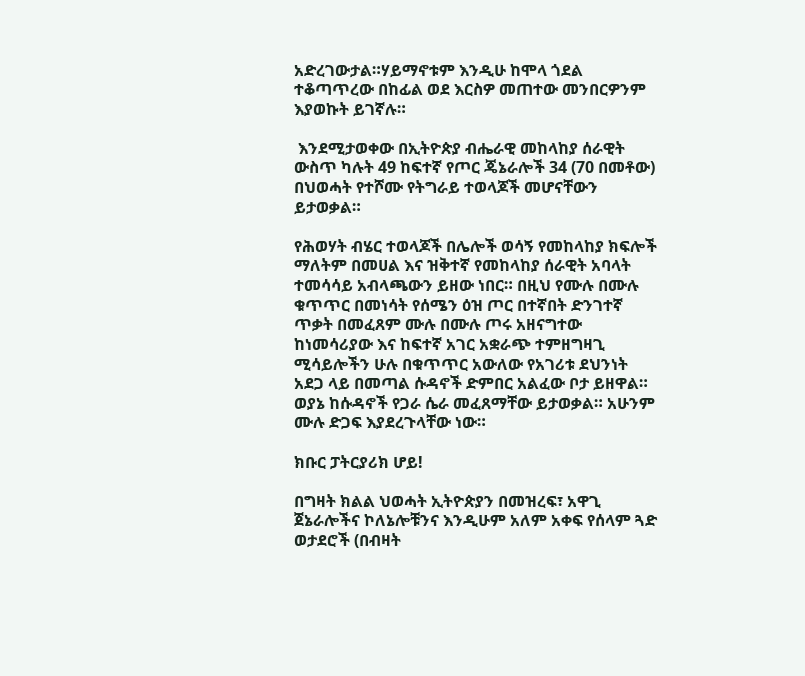አድረገውታል።ሃይማኖቱም እንዲሁ ከሞላ ጎደል ተቆጣጥረው በከፊል ወደ እርስዎ መጠተው መንበርዎንም እያወኩት ይገኛሉ።

 እንደሚታወቀው በኢትዮጵያ ብሔራዊ መከላከያ ሰራዊት ውስጥ ካሉት 49 ከፍተኛ የጦር ጄኔራሎች 34 (70 በመቶው) በህወሓት የተሾሙ የትግራይ ተወላጆች መሆናቸውን ይታወቃል።

የሕወሃት ብሄር ተወላጆች በሌሎች ወሳኝ የመከላከያ ክፍሎች ማለትም በመሀል እና ዝቅተኛ የመከላከያ ሰራዊት አባላት ተመሳሳይ አብላጫውን ይዘው ነበር። በዚህ የሙሉ በሙሉ ቁጥጥር በመነሳት የሰሜን ዕዝ ጦር በተኛበት ድንገተኛ ጥቃት በመፈጸም ሙሉ በሙሉ ጦሩ አዘናግተው ከነመሳሪያው እና ከፍተኛ አገር አቋራጭ ተምዘግዛጊ ሚሳይሎችን ሁሉ በቁጥጥር አውለው የአገሪቱ ደህንነት አደጋ ላይ በመጣል ሱዳኖች ድምበር አልፈው ቦታ ይዘዋል። ወያኔ ከሱዳኖች የጋራ ሴራ መፈጸማቸው ይታወቃል። አሁንም ሙሉ ድጋፍ እያደረጉላቸው ነው።

ክቡር ፓትርያሪክ ሆይ!

በግዛት ክልል ህወሓት ኢትዮጵያን በመዝረፍ፣ አዋጊ ጀኔራሎችና ኮለኔሎቹንና እንዲሁም አለም አቀፍ የሰላም ጓድ ወታደሮች (በብዛት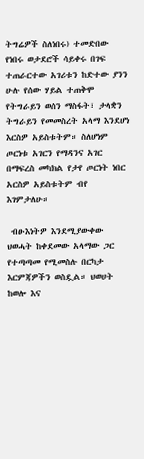ትግሬዎች ስለነበሩ) ተመድበው የነበሩ ወታደሮች ሳይቀሩ በገፍ ተጠራርተው አገሪቱን ከድተው ያንን ሁሉ የሰው ሃይል ተጠቅሞ የትግራይን ወሰን ማስፋት፣ ታላቋን ትግራይን የመመስረት አላማ እንደሆነ እርስዎ አይስቱትም። ስለሆነም ጦርነቱ አገርን የማዳንና አገር በማፍረስ መካክል የታየ ጦርነት ነበር አርስዎ አይስቱትም ብየ እገምታለሁ።

 ብፁእነትዎ እንደሚያውቀው ህወሓት ከቀደመው አላማው ጋር የተጣጣመ የሚመስሉ በርካታ እርምጃዎችን ወስዷል። ህወሀት ከወሎ እና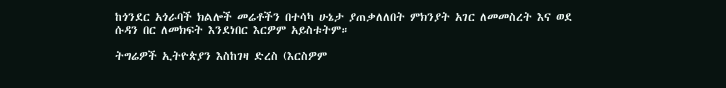ከጎንደር አጎራባች ክልሎች መሬቶችን በተሳካ ሁኔታ ያጠቃለለበት ምክንያት አገር ለመመስረት እና ወደ ሱዳን በር ለመክፍት እንደነበር እርዎም አይስቱትም።

ትግሬዎች ኢትዮጵያን እስከገዛ ድረስ (እርስዎም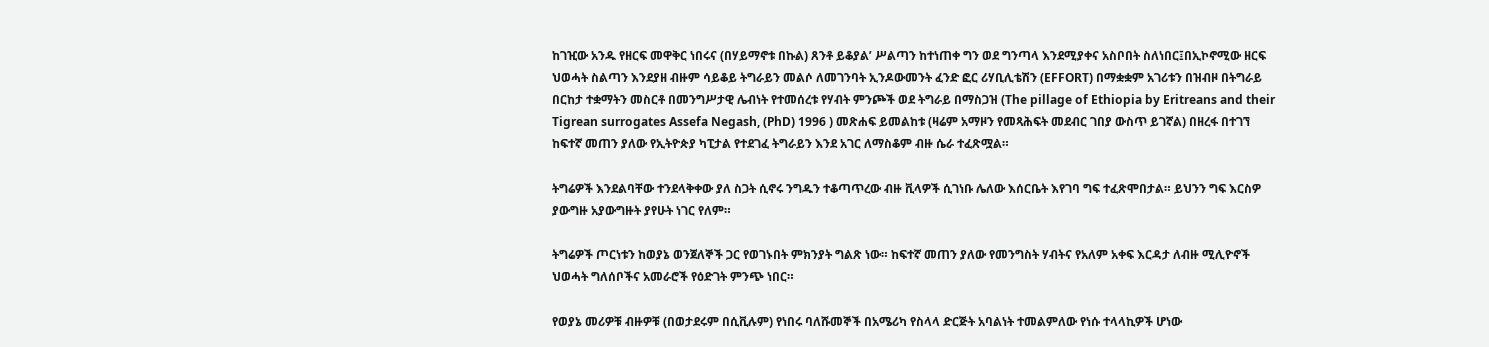ከገዢው አንዱ የዘርፍ መዋቅር ነበሩና (በሃይማኖቱ በኩል) ጸንቶ ይቆያል’ ሥልጣን ከተነጠቀ ግን ወደ ግንጣላ እንደሚያቀና አስቦበት ስለነበር፤በኢኮኖሚው ዘርፍ ህወሓት ስልጣን እንደያዘ ብዙም ሳይቆይ ትግራይን መልሶ ለመገንባት ኢንዶውመንት ፈንድ ፎር ሪሃቢሊቴሽን (EFFORT) በማቋቋም አገሪቱን በዝብዞ በትግራይ በርከታ ተቋማትን መስርቶ በመንግሥታዊ ሌብነት የተመሰረቱ የሃብት ምንጮች ወደ ትግራይ በማስጋዝ (The pillage of Ethiopia by Eritreans and their Tigrean surrogates Assefa Negash, (PhD) 1996 ) መጽሐፍ ይመልከቱ (ዛሬም አማዞን የመጻሕፍት መደብር ገበያ ውስጥ ይገኛል) በዘረፋ በተገኘ ከፍተኛ መጠን ያለው የኢትዮጵያ ካፒታል የተደገፈ ትግራይን እንደ አገር ለማስቆም ብዙ ሴራ ተፈጽሟል።

ትግሬዎች እንደልባቸው ተንደላቅቀው ያለ ስጋት ሲኖሩ ንግዱን ተቆጣጥረው ብዙ ቪላዎች ሲገነቡ ሌለው እሰርቤት እየገባ ግፍ ተፈጽሞበታል። ይህንን ግፍ እርስዎ ያውግዙ አያውግዙት ያየሁት ነገር የለም።

ትግሬዎች ጦርነቱን ከወያኔ ወንጀለኞች ጋር የወገኑበት ምክንያት ግልጽ ነው። ከፍተኛ መጠን ያለው የመንግስት ሃብትና የአለም አቀፍ እርዳታ ለብዙ ሚሊዮኖች ህወሓት ግለሰቦችና አመራሮች የዕድገት ምንጭ ነበር።

የወያኔ መሪዎቹ ብዙዎቹ (በወታደሩም በሲቪሉም) የነበሩ ባለሹመኞች በአሜሪካ የስላላ ድርጅት አባልነት ተመልምለው የነሱ ተላላኪዎች ሆነው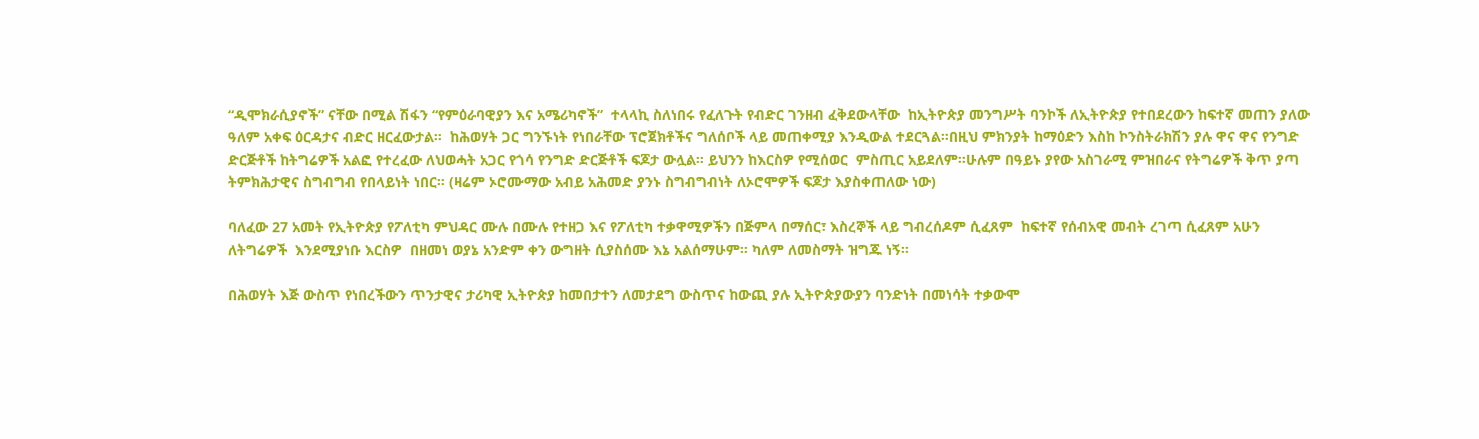“ዲሞክራሲያኖች” ናቸው በሚል ሽፋን “የምዕራባዊያን እና አሜሪካኖች”  ተላላኪ ስለነበሩ የፈለጉት የብድር ገንዘብ ፈቅደውላቸው  ከኢትዮጵያ መንግሥት ባንኮች ለኢትዮጵያ የተበደረውን ከፍተኛ መጠን ያለው ዓለም አቀፍ ዕርዳታና ብድር ዘርፈውታል።  ከሕወሃት ጋር ግንኙነት የነበራቸው ፕሮጀክቶችና ግለሰቦች ላይ መጠቀሚያ እንዲውል ተደርጓል።በዚህ ምክንያት ከማዕድን እስከ ኮንስትራክሽን ያሉ ዋና ዋና የንግድ ድርጅቶች ከትግሬዎች አልፎ የተረፈው ለህወሓት አጋር የጎሳ የንግድ ድርጅቶች ፍጆታ ውሏል። ይህንን ከእርስዎ የሚሰወር  ምስጢር አይደለም።ሁሉም በዓይኑ ያየው አስገራሚ ምዝበራና የትግሬዎች ቅጥ ያጣ ትምክሕታዊና ስግብግብ የበላይነት ነበር። (ዛሬም ኦሮሙማው አብይ አሕመድ ያንኑ ስግብግብነት ለኦሮሞዎች ፍጆታ እያስቀጠለው ነው)

ባለፈው 27 አመት የኢትዮጵያ የፖለቲካ ምህዳር ሙሉ በሙሉ የተዘጋ እና የፖለቲካ ተቃዋሚዎችን በጅምላ በማሰር፣ እስረኞች ላይ ግብረሰዶም ሲፈጸም  ከፍተኛ የሰብአዊ መብት ረገጣ ሲፈጸም አሁን ለትግሬዎች  እንደሚያነቡ እርስዎ  በዘመነ ወያኔ አንድም ቀን ውግዘት ሲያስሰሙ እኔ አልሰማሁም። ካለም ለመስማት ዝግጁ ነኝ።

በሕወሃት እጅ ውስጥ የነበረችውን ጥንታዊና ታሪካዊ ኢትዮጵያ ከመበታተን ለመታደግ ውስጥና ከውጪ ያሉ ኢትዮጵያውያን ባንድነት በመነሳት ተቃውሞ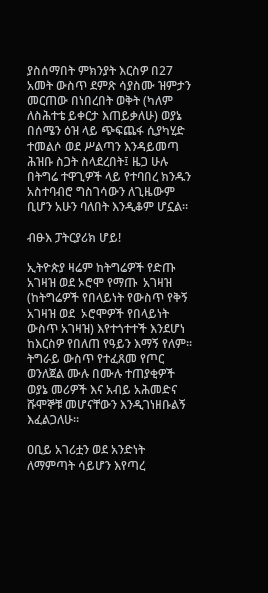ያስሰማበት ምክንያት እርስዎ በ27 አመት ውስጥ ደምጽ ሳያስሙ ዝምታን መርጠው በነበረበት ወቅት (ካለም ለስሕተቴ ይቀርታ እጠይቃለሁ) ወያኔ በሰሜን ዕዝ ላይ ጭፍጨፋ ሲያካሂድ ተመልሶ ወደ ሥልጣን እንዳይመጣ ሕዝቡ ስጋት ስላደረበት፤ ዜጋ ሁሉ በትግሬ ተዋጊዎች ላይ የተባበረ ክንዱን አስተባብሮ ግስገሳውን ለጊዜውም ቢሆን አሁን ባለበት እንዲቆም ሆኗል።

ብፁእ ፓትርያሪክ ሆይ!

ኢትዮጵያ ዛሬም ከትግሬዎች የድጡ አገዛዝ ወደ ኦሮሞ የማጡ  አገዛዝ (ከትግሬዎች የበላይነት የውስጥ የቅኝ አገዛዝ ወደ  ኦሮሞዎች የበላይነት ውስጥ አገዛዝ) እየተጎተተች እንደሆነ ከእርስዎ የበለጠ የዓይን እማኝ የለም። ትግራይ ውስጥ የተፈጸመ የጦር ወንለጀል ሙሉ በሙሉ ተጠያቂዎች ወያኔ መሪዎች እና አብይ አሕመድና ሹሞኞቹ መሆናቸውን እንዲገነዘቡልኝ እፈልጋለሁ።

ዐቢይ አገሪቷን ወደ አንድነት ለማምጣት ሳይሆን እየጣረ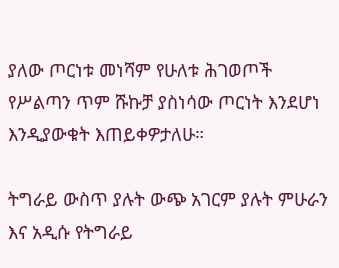ያለው ጦርነቱ መነሻም የሁለቱ ሕገወጦች የሥልጣን ጥም ሹኩቻ ያስነሳው ጦርነት እንደሆነ እንዲያውቁት እጠይቀዎታለሁ።

ትግራይ ውስጥ ያሉት ውጭ አገርም ያሉት ምሁራን እና አዲሱ የትግራይ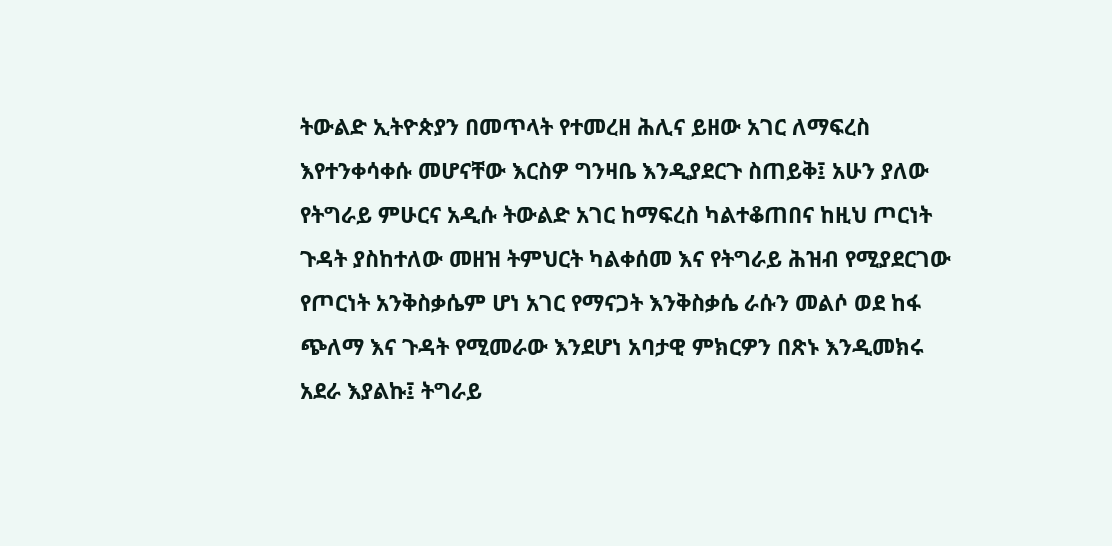ትውልድ ኢትዮጵያን በመጥላት የተመረዘ ሕሊና ይዘው አገር ለማፍረስ እየተንቀሳቀሱ መሆናቸው እርስዎ ግንዛቤ እንዲያደርጉ ስጠይቅ፤ አሁን ያለው የትግራይ ምሁርና አዲሱ ትውልድ አገር ከማፍረስ ካልተቆጠበና ከዚህ ጦርነት ጉዳት ያስከተለው መዘዝ ትምህርት ካልቀሰመ እና የትግራይ ሕዝብ የሚያደርገው የጦርነት አንቅስቃሴም ሆነ አገር የማናጋት እንቅስቃሴ ራሱን መልሶ ወደ ከፋ ጭለማ እና ጉዳት የሚመራው እንደሆነ አባታዊ ምክርዎን በጽኑ እንዲመክሩ አደራ እያልኩ፤ ትግራይ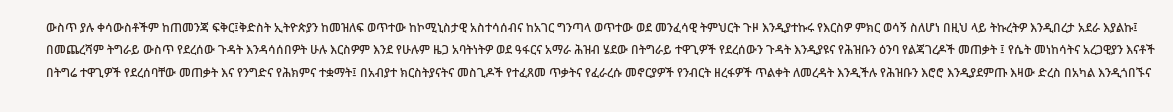ውስጥ ያሉ ቀሳውስቶችም ከጠመንጃ ፍቅር፤ቅድስት ኢትዮጵያን ከመዝለፍ ወጥተው ከኮሚኒስታዊ አስተሳሰብና ከአገር ግንጣላ ወጥተው ወደ መንፈሳዊ ትምህርት ጉዞ እንዲያተኩሩ የእርስዎ ምክር ወሳኝ ስለሆነ በዚህ ላይ ትኩረትዎ እንዲበረታ አደራ እያልኩ፤ በመጨረሻም ትግራይ ውስጥ የደረሰው ጉዳት እንዳሳሰበዎት ሁሉ እርስዎም እንደ የሁሉም ዜጋ አባትነትዎ ወደ ዓፋርና አማራ ሕዝብ ሄደው በትግራይ ተዋጊዎች የደረሰውን ጉዳት እንዲያዩና የሕዝቡን ዕንባ የልጃገረዶች መጠቃት ፤ የሴት መነከሳትና አረጋዊያን እናቶች በትግሬ ተዋጊዎች የደረሰባቸው መጠቃት እና የንግድና የሕክምና ተቋማት፤ በአብያተ ክርስትያናትና መስጊዶች የተፈጸመ ጥቃትና የፈራረሱ መኖርያዎች የንብርት ዘረፋዎች ጥልቀት ለመረዳት እንዲችሉ የሕዝቡን እሮሮ እንዲያደምጡ እዛው ድረስ በአካል እንዲጎበኙና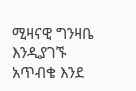ሚዛናዊ ግንዛቤ እንዲያገኙ አጥብቄ እንደ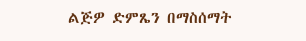ልጅዎ ድምጼን በማስሰማት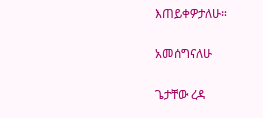እጠይቀዎታለሁ።

አመሰግናለሁ

ጌታቸው ረዳ